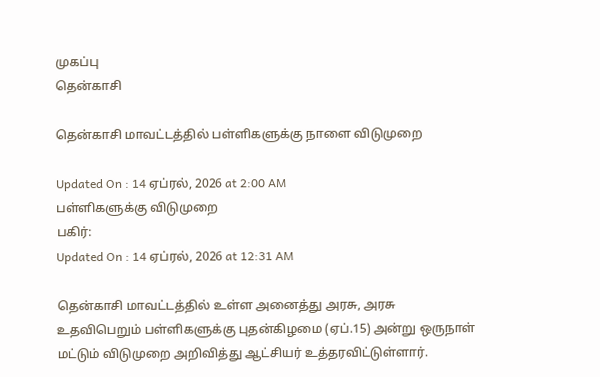முகப்பு
தென்காசி

தென்காசி மாவட்டத்தில் பள்ளிகளுக்கு நாளை விடுமுறை

Updated On : 14 ஏப்ரல், 2026 at 2:00 AM
பள்ளிகளுக்கு விடுமுறை
பகிர்:
Updated On : 14 ஏப்ரல், 2026 at 12:31 AM

தென்காசி மாவட்டத்தில் உள்ள அனைத்து அரசு, அரசு உதவிபெறும் பள்ளிகளுக்கு புதன்கிழமை (ஏப்.15) அன்று ஒருநாள் மட்டும் விடுமுறை அறிவித்து ஆட்சியர் உத்தரவிட்டுள்ளார்.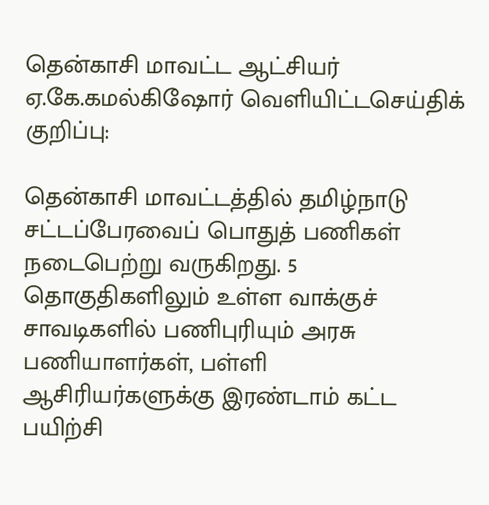தென்காசி மாவட்ட ஆட்சியர் ஏ.கே.கமல்கிஷோர் வெளியிட்டசெய்திக் குறிப்பு:

தென்காசி மாவட்டத்தில் தமிழ்நாடு சட்டப்பேரவைப் பொதுத் பணிகள் நடைபெற்று வருகிறது. 5 தொகுதிகளிலும் உள்ள வாக்குச் சாவடிகளில் பணிபுரியும் அரசு பணியாளர்கள், பள்ளி ஆசிரியர்களுக்கு இரண்டாம் கட்ட பயிற்சி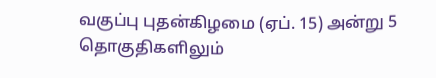வகுப்பு புதன்கிழமை (ஏப். 15) அன்று 5 தொகுதிகளிலும்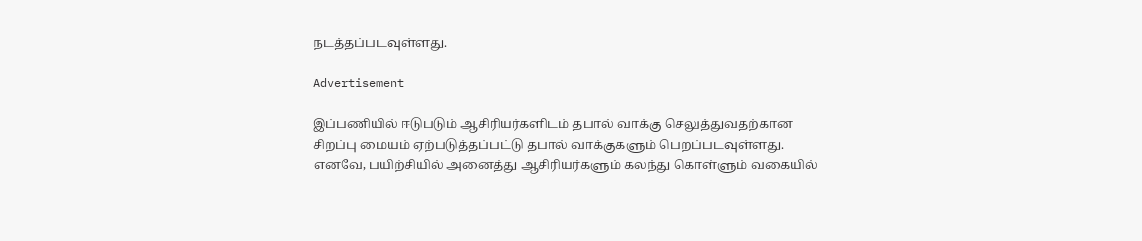நடத்தப்படவுள்ளது.

Advertisement

இப்பணியில் ஈடுபடும் ஆசிரியர்களிடம் தபால் வாக்கு செலுத்துவதற்கான சிறப்பு மையம் ஏற்படுத்தப்பட்டு தபால் வாக்குகளும் பெறப்படவுள்ளது. எனவே, பயிற்சியில் அனைத்து ஆசிரியர்களும் கலந்து கொள்ளும் வகையில்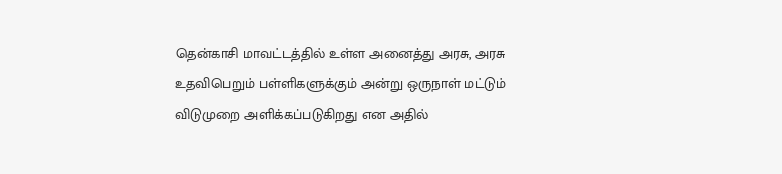தென்காசி மாவட்டத்தில் உள்ள அனைத்து அரசு, அரசு உதவிபெறும் பள்ளிகளுக்கும் அன்று ஒருநாள் மட்டும் விடுமுறை அளிக்கப்படுகிறது என அதில்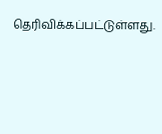தெரிவிக்கப்பட்டுள்ளது.